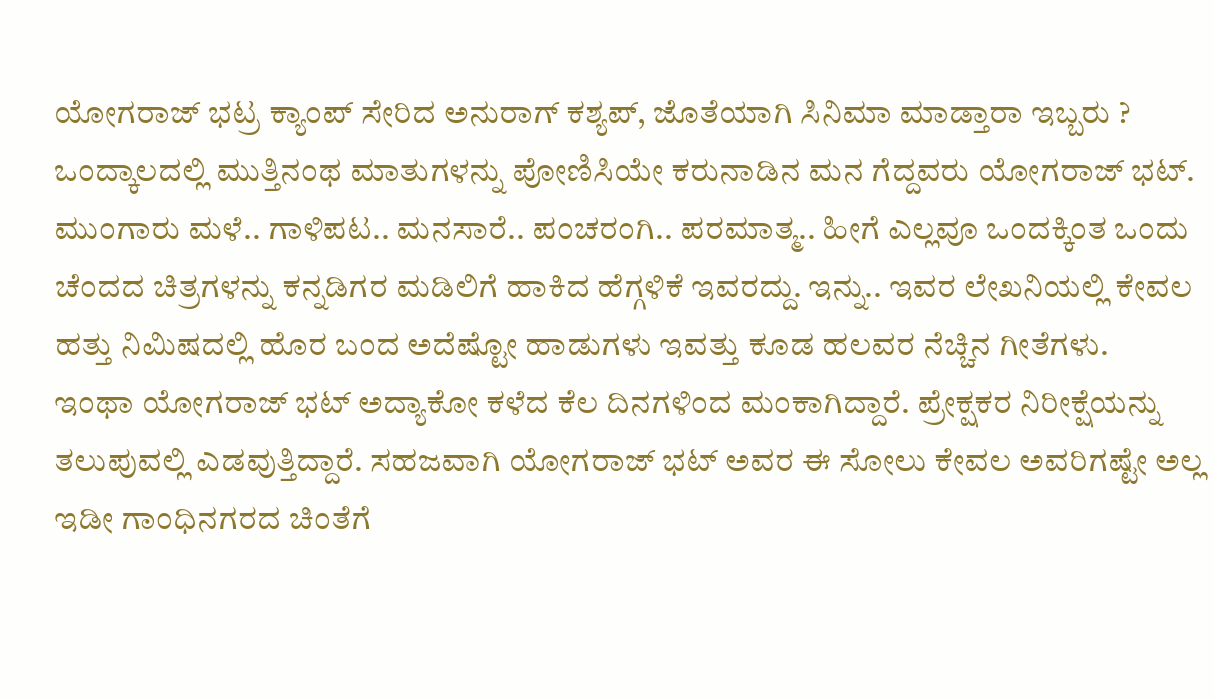ಯೋಗರಾಜ್ ಭಟ್ರ ಕ್ಯಾಂಪ್ ಸೇರಿದ ಅನುರಾಗ್ ಕಶ್ಯಪ್, ಜೊತೆಯಾಗಿ ಸಿನಿಮಾ ಮಾಡ್ತಾರಾ ಇಬ್ಬರು ?
ಒಂದ್ಕಾಲದಲ್ಲಿ ಮುತ್ತಿನಂಥ ಮಾತುಗಳನ್ನು ಪೋಣಿಸಿಯೇ ಕರುನಾಡಿನ ಮನ ಗೆದ್ದವರು ಯೋಗರಾಜ್ ಭಟ್. ಮುಂಗಾರು ಮಳೆ.. ಗಾಳಿಪಟ.. ಮನಸಾರೆ.. ಪಂಚರಂಗಿ.. ಪರಮಾತ್ಮ.. ಹೀಗೆ ಎಲ್ಲವೂ ಒಂದಕ್ಕಿಂತ ಒಂದು ಚೆಂದದ ಚಿತ್ರಗಳನ್ನು ಕನ್ನಡಿಗರ ಮಡಿಲಿಗೆ ಹಾಕಿದ ಹೆಗ್ಗಳಿಕೆ ಇವರದ್ದು. ಇನ್ನು.. ಇವರ ಲೇಖನಿಯಲ್ಲಿ ಕೇವಲ ಹತ್ತು ನಿಮಿಷದಲ್ಲಿ ಹೊರ ಬಂದ ಅದೆಷ್ಟೋ ಹಾಡುಗಳು ಇವತ್ತು ಕೂಡ ಹಲವರ ನೆಚ್ಚಿನ ಗೀತೆಗಳು.
ಇಂಥಾ ಯೋಗರಾಜ್ ಭಟ್ ಅದ್ಯಾಕೋ ಕಳೆದ ಕೆಲ ದಿನಗಳಿಂದ ಮಂಕಾಗಿದ್ದಾರೆ. ಪ್ರೇಕ್ಷಕರ ನಿರೀಕ್ಷೆಯನ್ನು ತಲುಪುವಲ್ಲಿ ಎಡವುತ್ತಿದ್ದಾರೆ. ಸಹಜವಾಗಿ ಯೋಗರಾಜ್ ಭಟ್ ಅವರ ಈ ಸೋಲು ಕೇವಲ ಅವರಿಗಷ್ಟೇ ಅಲ್ಲ ಇಡೀ ಗಾಂಧಿನಗರದ ಚಿಂತೆಗೆ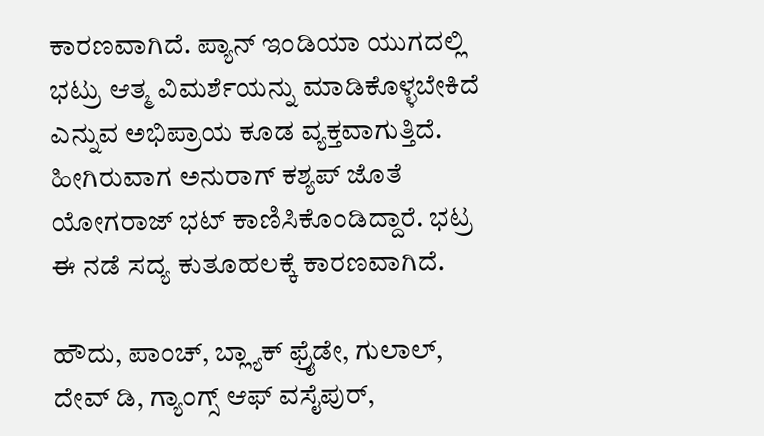ಕಾರಣವಾಗಿದೆ. ಪ್ಯಾನ್ ಇಂಡಿಯಾ ಯುಗದಲ್ಲಿ ಭಟ್ರು ಆತ್ಮ ವಿಮರ್ಶೆಯನ್ನು ಮಾಡಿಕೊಳ್ಳಬೇಕಿದೆ ಎನ್ನುವ ಅಭಿಪ್ರಾಯ ಕೂಡ ವ್ಯಕ್ತವಾಗುತ್ತಿದೆ. ಹೀಗಿರುವಾಗ ಅನುರಾಗ್ ಕಶ್ಯಪ್ ಜೊತೆ ಯೋಗರಾಜ್ ಭಟ್ ಕಾಣಿಸಿಕೊಂಡಿದ್ದಾರೆ. ಭಟ್ರ ಈ ನಡೆ ಸದ್ಯ ಕುತೂಹಲಕ್ಕೆ ಕಾರಣವಾಗಿದೆ.

ಹೌದು, ಪಾಂಚ್, ಬ್ಲ್ಯಾಕ್ ಫ್ರೈಡೇ, ಗುಲಾಲ್, ದೇವ್ ಡಿ, ಗ್ಯಾಂಗ್ಸ್ ಆಫ್ ವಸೈಪುರ್,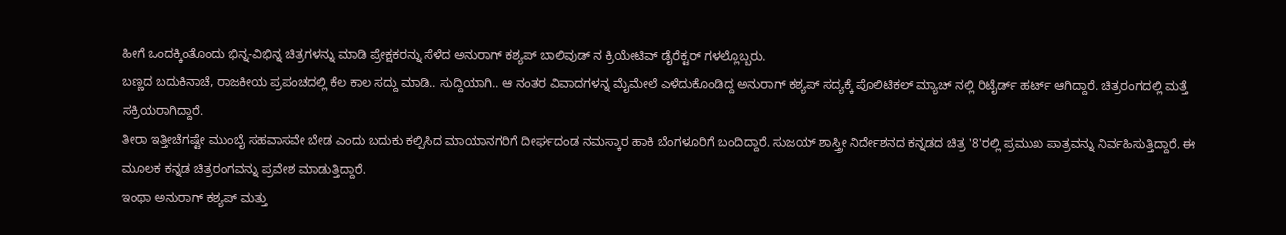ಹೀಗೆ ಒಂದಕ್ಕಿಂತೊಂದು ಭಿನ್ನ-ವಿಭಿನ್ನ ಚಿತ್ರಗಳನ್ನು ಮಾಡಿ ಪ್ರೇಕ್ಷಕರನ್ನು ಸೆಳೆದ ಅನುರಾಗ್ ಕಶ್ಯಪ್ ಬಾಲಿವುಡ್ ನ ಕ್ರಿಯೇಟಿವ್ ಡೈರೆಕ್ಟರ್ ಗಳಲ್ಲೊಬ್ಬರು.
ಬಣ್ಣದ ಬದುಕಿನಾಚೆ, ರಾಜಕೀಯ ಪ್ರಪಂಚದಲ್ಲಿ ಕೆಲ ಕಾಲ ಸದ್ದು ಮಾಡಿ.. ಸುದ್ದಿಯಾಗಿ.. ಆ ನಂತರ ವಿವಾದಗಳನ್ನ ಮೈಮೇಲೆ ಎಳೆದುಕೊಂಡಿದ್ದ ಅನುರಾಗ್ ಕಶ್ಯಪ್ ಸದ್ಯಕ್ಕೆ ಪೊಲಿಟಿಕಲ್ ಮ್ಯಾಚ್ ನಲ್ಲಿ ರಿಟೈರ್ಡ್ ಹರ್ಟ್ ಆಗಿದ್ದಾರೆ. ಚಿತ್ರರಂಗದಲ್ಲಿ ಮತ್ತೆ ಸಕ್ರಿಯರಾಗಿದ್ದಾರೆ.
ತೀರಾ ಇತ್ತೀಚೆಗಷ್ಟೇ ಮುಂಬೈ ಸಹವಾಸವೇ ಬೇಡ ಎಂದು ಬದುಕು ಕಲ್ಪಿಸಿದ ಮಾಯಾನಗರಿಗೆ ದೀರ್ಘದಂಡ ನಮಸ್ಕಾರ ಹಾಕಿ ಬೆಂಗಳೂರಿಗೆ ಬಂದಿದ್ದಾರೆ. ಸುಜಯ್ ಶಾಸ್ತ್ರೀ ನಿರ್ದೇಶನದ ಕನ್ನಡದ ಚಿತ್ರ '8'ರಲ್ಲಿ ಪ್ರಮುಖ ಪಾತ್ರವನ್ನು ನಿರ್ವಹಿಸುತ್ತಿದ್ದಾರೆ. ಈ ಮೂಲಕ ಕನ್ನಡ ಚಿತ್ರರಂಗವನ್ನು ಪ್ರವೇಶ ಮಾಡುತ್ತಿದ್ದಾರೆ.
ಇಂಥಾ ಅನುರಾಗ್ ಕಶ್ಯಪ್ ಮತ್ತು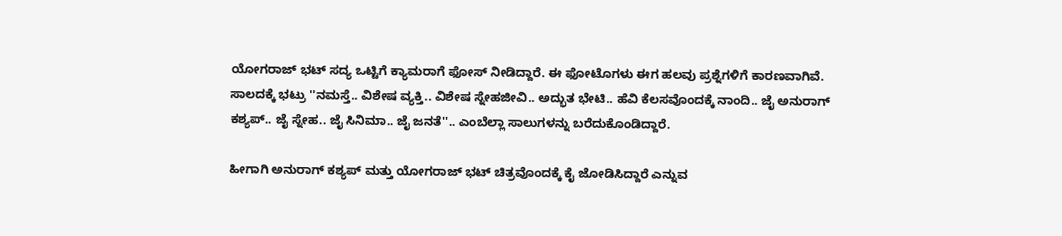ಯೋಗರಾಜ್ ಭಟ್ ಸದ್ಯ ಒಟ್ಟಿಗೆ ಕ್ಯಾಮರಾಗೆ ಫೋಸ್ ನೀಡಿದ್ದಾರೆ. ಈ ಫೋಟೊಗಳು ಈಗ ಹಲವು ಪ್ರಶ್ನೆಗಳಿಗೆ ಕಾರಣವಾಗಿವೆ. ಸಾಲದಕ್ಕೆ ಭಟ್ರು ''ನಮಸ್ತೆ.. ವಿಶೇಷ ವ್ಯಕ್ತಿ.. ವಿಶೇಷ ಸ್ನೇಹಜೀವಿ.. ಅದ್ಭುತ ಭೇಟಿ.. ಹೆವಿ ಕೆಲಸವೊಂದಕ್ಕೆ ನಾಂದಿ.. ಜೈ ಅನುರಾಗ್ ಕಶ್ಯಪ್.. ಜೈ ಸ್ನೇಹ.. ಜೈ ಸಿನಿಮಾ.. ಜೈ ಜನತೆ''.. ಎಂಬೆಲ್ಲಾ ಸಾಲುಗಳನ್ನು ಬರೆದುಕೊಂಡಿದ್ದಾರೆ.

ಹೀಗಾಗಿ ಅನುರಾಗ್ ಕಶ್ಯಪ್ ಮತ್ತು ಯೋಗರಾಜ್ ಭಟ್ ಚಿತ್ರವೊಂದಕ್ಕೆ ಕೈ ಜೋಡಿಸಿದ್ದಾರೆ ಎನ್ನುವ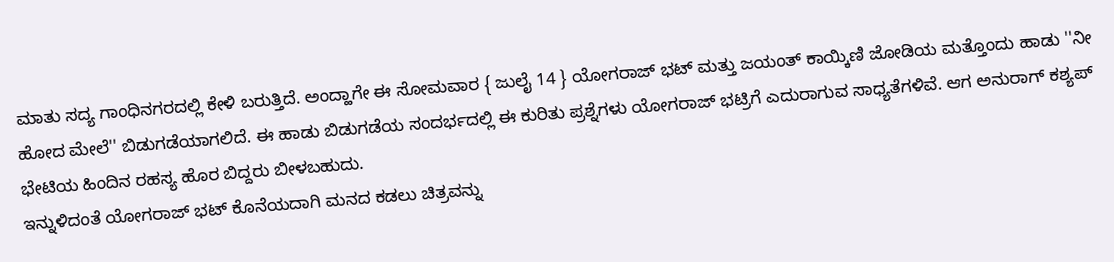ಮಾತು ಸದ್ಯ ಗಾಂಧಿನಗರದಲ್ಲಿ ಕೇಳಿ ಬರುತ್ತಿದೆ. ಅಂದ್ಹಾಗೇ ಈ ಸೋಮವಾರ { ಜುಲೈ 14 } ಯೋಗರಾಜ್ ಭಟ್ ಮತ್ತು ಜಯಂತ್ ಕಾಯ್ಕಿಣಿ ಜೋಡಿಯ ಮತ್ತೊಂದು ಹಾಡು ''ನೀ ಹೋದ ಮೇಲೆ'' ಬಿಡುಗಡೆಯಾಗಲಿದೆ. ಈ ಹಾಡು ಬಿಡುಗಡೆಯ ಸಂದರ್ಭದಲ್ಲಿ ಈ ಕುರಿತು ಪ್ರಶ್ನೆಗಳು ಯೋಗರಾಜ್ ಭಟ್ರಿಗೆ ಎದುರಾಗುವ ಸಾಧ್ಯತೆಗಳಿವೆ. ಆಗ ಅನುರಾಗ್ ಕಶ್ಯಪ್ ಭೇಟಿಯ ಹಿಂದಿನ ರಹಸ್ಯ ಹೊರ ಬಿದ್ದರು ಬೀಳಬಹುದು.
ಇನ್ನುಳಿದಂತೆ ಯೋಗರಾಜ್ ಭಟ್ ಕೊನೆಯದಾಗಿ ಮನದ ಕಡಲು ಚಿತ್ರವನ್ನು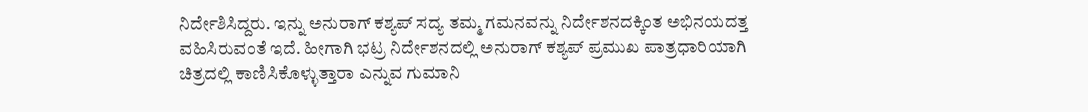ನಿರ್ದೇಶಿಸಿದ್ದರು. ಇನ್ನು ಅನುರಾಗ್ ಕಶ್ಯಪ್ ಸದ್ಯ ತಮ್ಮ ಗಮನವನ್ನು ನಿರ್ದೇಶನದಕ್ಕಿಂತ ಅಭಿನಯದತ್ತ ವಹಿಸಿರುವಂತೆ ಇದೆ. ಹೀಗಾಗಿ ಭಟ್ರ ನಿರ್ದೇಶನದಲ್ಲಿ ಅನುರಾಗ್ ಕಶ್ಯಪ್ ಪ್ರಮುಖ ಪಾತ್ರಧಾರಿಯಾಗಿ ಚಿತ್ರದಲ್ಲಿ ಕಾಣಿಸಿಕೊಳ್ಳುತ್ತಾರಾ ಎನ್ನುವ ಗುಮಾನಿ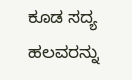ಕೂಡ ಸದ್ಯ ಹಲವರನ್ನು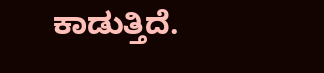ಕಾಡುತ್ತಿದೆ.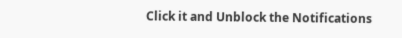Click it and Unblock the Notifications